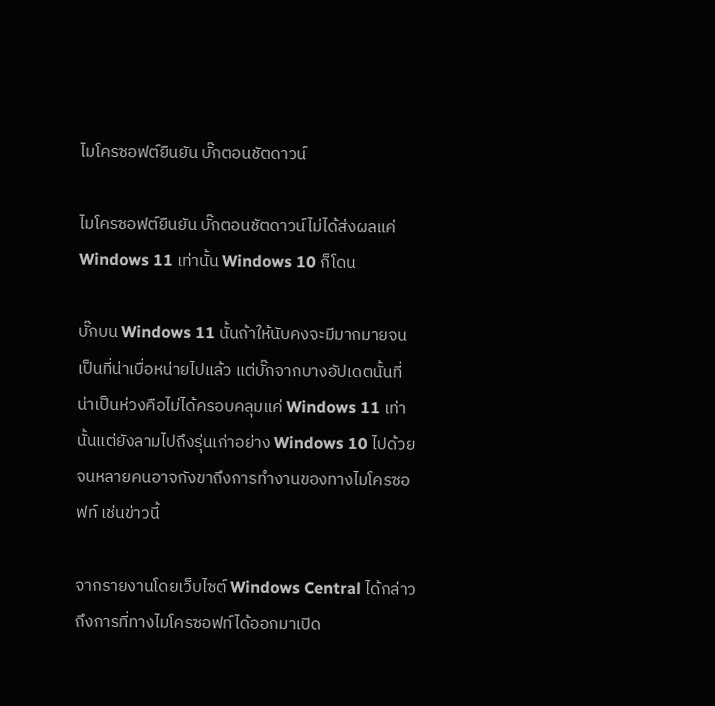ไมโครซอฟต์ยืนยัน บั๊กตอนชัตดาวน์

ไมโครซอฟต์ยืนยัน บั๊กตอนชัตดาวน์ไม่ได้ส่งผลแค่ Windows 11 เท่านั้น Windows 10 ก็โดน

บั๊กบน Windows 11 นั้นถ้าให้นับคงจะมีมากมายจนเป็นที่น่าเบื่อหน่ายไปแล้ว แต่บั๊กจากบางอัปเดตนั้นที่น่าเป็นห่วงคือไม่ได้ครอบคลุมแค่ Windows 11 เท่านั้นแต่ยังลามไปถึงรุ่นเก่าอย่าง Windows 10 ไปด้วย จนหลายคนอาจกังขาถึงการทำงานของทางไมโครซอฟท์ เช่นข่าวนี้

จากรายงานโดยเว็บไซต์ Windows Central ได้กล่าวถึงการที่ทางไมโครซอฟท์ได้ออกมาเปิด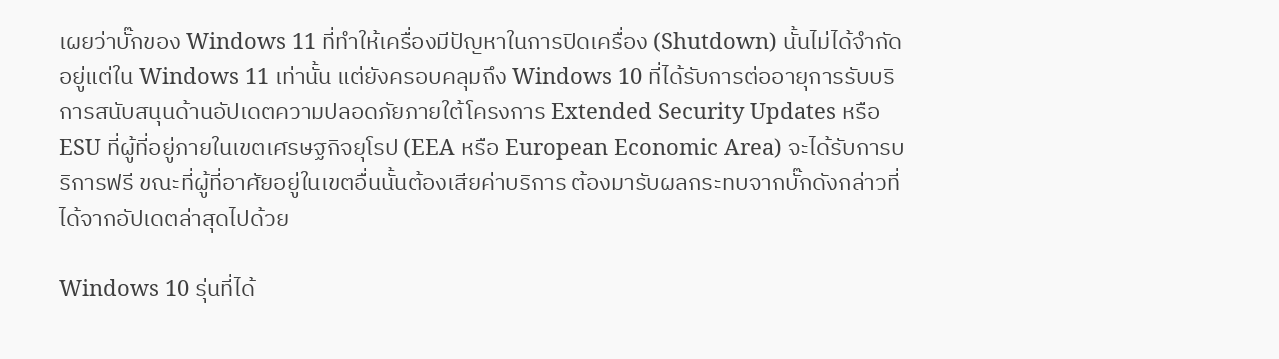เผยว่าบั๊กของ Windows 11 ที่ทำให้เครื่องมีปัญหาในการปิดเครื่อง (Shutdown) นั้นไม่ได้จำกัดอยู่แต่ใน Windows 11 เท่านั้น แต่ยังครอบคลุมถึง Windows 10 ที่ได้รับการต่ออายุการรับบริการสนับสนุนด้านอัปเดตความปลอดภัยภายใต้โครงการ Extended Security Updates หรือ ESU ที่ผู้ที่อยู่ภายในเขตเศรษฐกิจยุโรป (EEA หรือ European Economic Area) จะได้รับการบริการฟรี ขณะที่ผู้ที่อาศัยอยู่ในเขตอื่นนั้นต้องเสียค่าบริการ ต้องมารับผลกระทบจากบั๊กดังกล่าวที่ได้จากอัปเดตล่าสุดไปด้วย

Windows 10 รุ่นที่ได้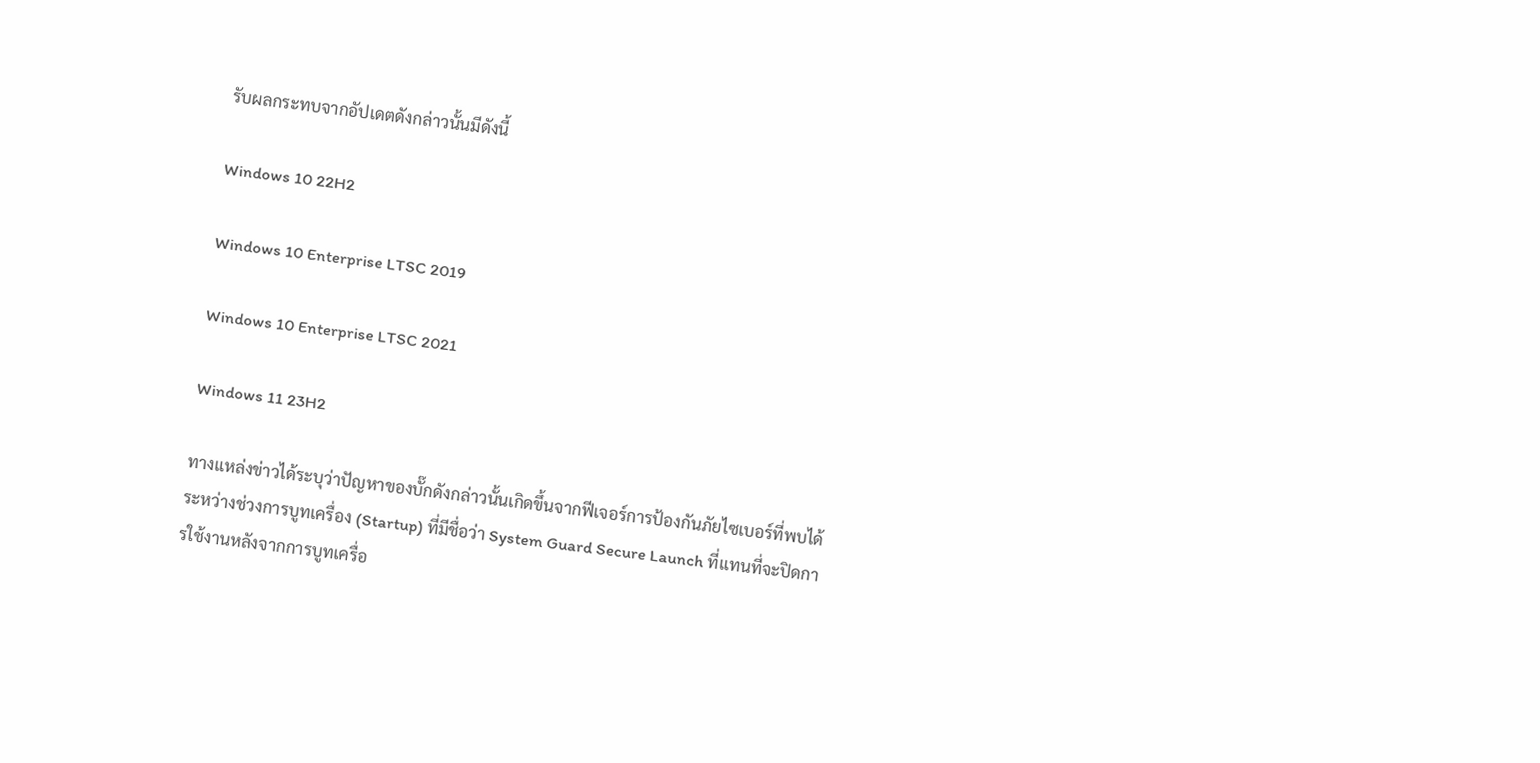รับผลกระทบจากอัปเดตดังกล่าวนั้นมีดังนี้

Windows 10 22H2

Windows 10 Enterprise LTSC 2019

Windows 10 Enterprise LTSC 2021

Windows 11 23H2

ทางแหล่งข่าวได้ระบุว่าปัญหาของบั๊กดังกล่าวนั้นเกิดขึ้นจากฟีเจอร์การป้องกันภัยไซเบอร์ที่พบได้ระหว่างช่วงการบูทเครื่อง (Startup) ที่มีชื่อว่า System Guard Secure Launch ที่แทนที่จะปิดการใช้งานหลังจากการบูทเครื่อ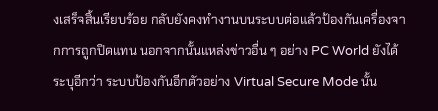งเสร็จสิ้นเรียบร้อย กลับยังคงทำงานบนระบบต่อแล้วป้องกันเครื่องจากการถูกปิดแทน นอกจากนั้นแหล่งข่าวอื่น ๆ อย่าง PC World ยังได้ระบุอีกว่า ระบบป้องกันอีกตัวอย่าง Virtual Secure Mode นั้น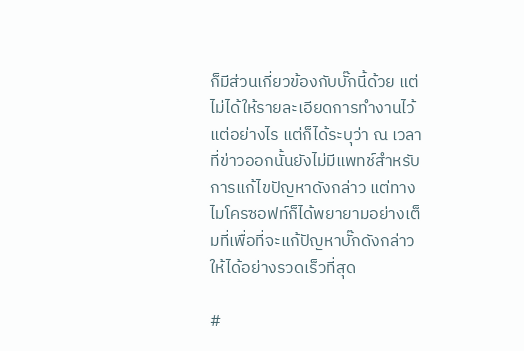ก็มีส่วนเกี่ยวข้องกับบั๊กนี้ด้วย แต่ไม่ได้ให้รายละเอียดการทำงานไว้แต่อย่างไร แต่ก็ได้ระบุว่า ณ เวลาที่ข่าวออกนั้นยังไม่มีแพทช์สำหรับการแก้ไขปัญหาดังกล่าว แต่ทางไมโครซอฟท์ก็ได้พยายามอย่างเต็มที่เพื่อที่จะแก้ปัญหาบั๊กดังกล่าวให้ได้อย่างรวดเร็วที่สุด

#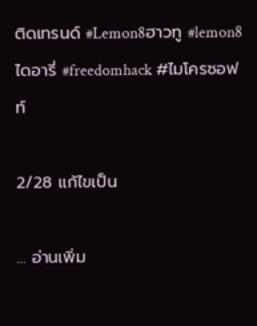ติดเทรนด์ #Lemon8ฮาวทู #lemon8ไดอารี่ #freedomhack #ไมโครซอฟท์

2/28 แก้ไขเป็น

... อ่านเพิ่ม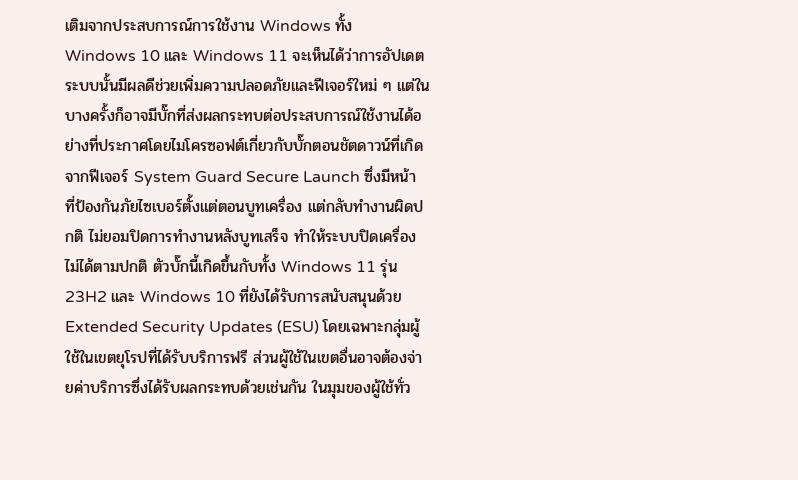เติมจากประสบการณ์การใช้งาน Windows ทั้ง Windows 10 และ Windows 11 จะเห็นได้ว่าการอัปเดตระบบนั้นมีผลดีช่วยเพิ่มความปลอดภัยและฟีเจอร์ใหม่ ๆ แต่ในบางครั้งก็อาจมีบั๊กที่ส่งผลกระทบต่อประสบการณ์ใช้งานได้อย่างที่ประกาศโดยไมโครซอฟต์เกี่ยวกับบั๊กตอนชัตดาวน์ที่เกิดจากฟีเจอร์ System Guard Secure Launch ซึ่งมีหน้าที่ป้องกันภัยไซเบอร์ตั้งแต่ตอนบูทเครื่อง แต่กลับทำงานผิดปกติ ไม่ยอมปิดการทำงานหลังบูทเสร็จ ทำให้ระบบปิดเครื่องไม่ได้ตามปกติ ตัวบั๊กนี้เกิดขึ้นกับทั้ง Windows 11 รุ่น 23H2 และ Windows 10 ที่ยังได้รับการสนับสนุนด้วย Extended Security Updates (ESU) โดยเฉพาะกลุ่มผู้ใช้ในเขตยุโรปที่ได้รับบริการฟรี ส่วนผู้ใช้ในเขตอื่นอาจต้องจ่ายค่าบริการซึ่งได้รับผลกระทบด้วยเช่นกัน ในมุมของผู้ใช้ทั่ว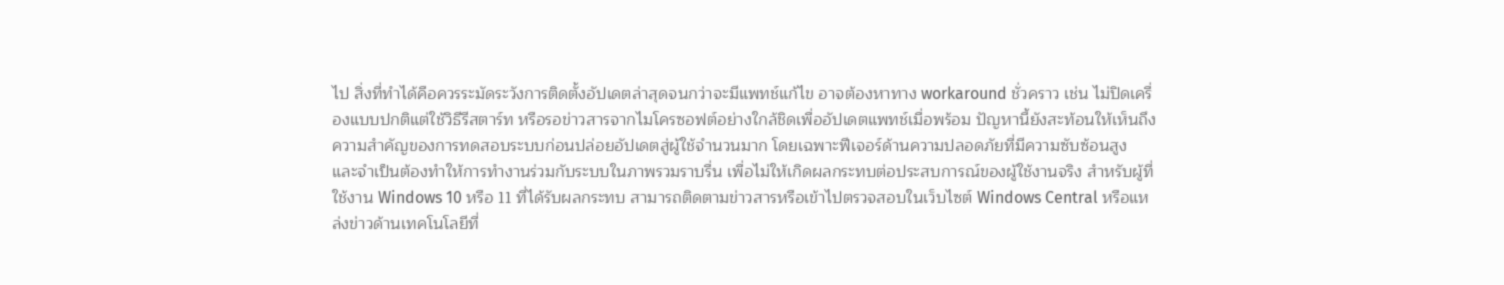ไป สิ่งที่ทำได้คือควรระมัดระวังการติดตั้งอัปเดตล่าสุดจนกว่าจะมีแพทช์แก้ไข อาจต้องหาทาง workaround ชั่วคราว เช่น ไม่ปิดเครื่องแบบปกติแต่ใช้วิธีรีสตาร์ท หรือรอข่าวสารจากไมโครซอฟต์อย่างใกล้ชิดเพื่ออัปเดตแพทช์เมื่อพร้อม ปัญหานี้ยังสะท้อนให้เห็นถึงความสำคัญของการทดสอบระบบก่อนปล่อยอัปเดตสู่ผู้ใช้จำนวนมาก โดยเฉพาะฟีเจอร์ด้านความปลอดภัยที่มีความซับซ้อนสูง และจำเป็นต้องทำให้การทำงานร่วมกับระบบในภาพรวมราบรื่น เพื่อไม่ให้เกิดผลกระทบต่อประสบการณ์ของผู้ใช้งานจริง สำหรับผู้ที่ใช้งาน Windows 10 หรือ 11 ที่ได้รับผลกระทบ สามารถติดตามข่าวสารหรือเข้าไปตรวจสอบในเว็บไซต์ Windows Central หรือแหล่งข่าวด้านเทคโนโลยีที่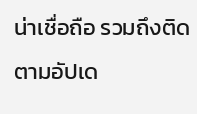น่าเชื่อถือ รวมถึงติดตามอัปเด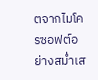ตจากไมโครซอฟต์อย่างสม่ำเส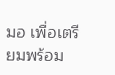มอ เพื่อเตรียมพร้อม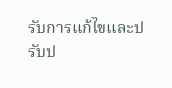รับการแก้ไขและปรับป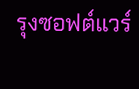รุงซอฟต์แวร์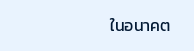ในอนาคต